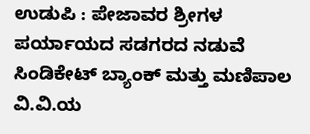ಉಡುಪಿ : ಪೇಜಾವರ ಶ್ರೀಗಳ ಪರ್ಯಾಯದ ಸಡಗರದ ನಡುವೆ ಸಿಂಡಿಕೇಟ್ ಬ್ಯಾಂಕ್ ಮತ್ತು ಮಣಿಪಾಲ ವಿ.ವಿ.ಯ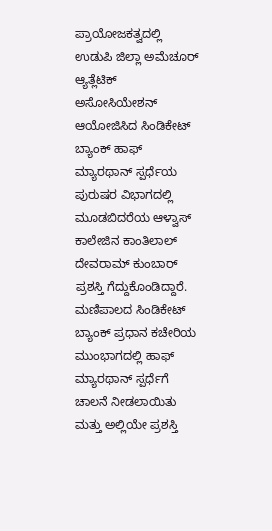ಪ್ರಾಯೋಜಕತ್ವದಲ್ಲಿ ಉಡುಪಿ ಜಿಲ್ಲಾ ಅಮೆಚೂರ್ ಆ್ಯತ್ಲೆಟಿಕ್ ಅಸೋಸಿಯೇಶನ್ ಆಯೋಜಿಸಿದ ಸಿಂಡಿಕೇಟ್ ಬ್ಯಾಂಕ್ ಹಾಫ್ ಮ್ಯಾರಥಾನ್ ಸ್ಪರ್ಧೆಯ ಪುರುಷರ ವಿಭಾಗದಲ್ಲಿ ಮೂಡಬಿದರೆಯ ಆಳ್ವಾಸ್ ಕಾಲೇಜಿನ ಕಾಂತಿಲಾಲ್ ದೇವರಾಮ್ ಕುಂಬಾರ್ ಪ್ರಶಸ್ತಿ ಗೆದ್ದುಕೊಂಡಿದ್ದಾರೆ.
ಮಣಿಪಾಲದ ಸಿಂಡಿಕೇಟ್ ಬ್ಯಾಂಕ್ ಪ್ರಧಾನ ಕಚೇರಿಯ ಮುಂಭಾಗದಲ್ಲಿ ಹಾಫ್ ಮ್ಯಾರಥಾನ್ ಸ್ಪರ್ಧೆಗೆ ಚಾಲನೆ ನೀಡಲಾಯಿತು ಮತ್ತು ಅಲ್ಲಿಯೇ ಪ್ರಶಸ್ತಿ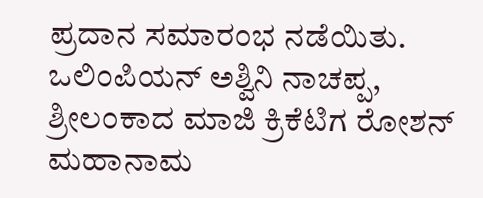ಪ್ರದಾನ ಸಮಾರಂಭ ನಡೆಯಿತು. ಒಲಿಂಪಿಯನ್ ಅಶ್ವಿನಿ ನಾಚಪ್ಪ, ಶ್ರೀಲಂಕಾದ ಮಾಜಿ ಕ್ರಿಕೆಟಿಗ ರೋಶನ್ ಮಹಾನಾಮ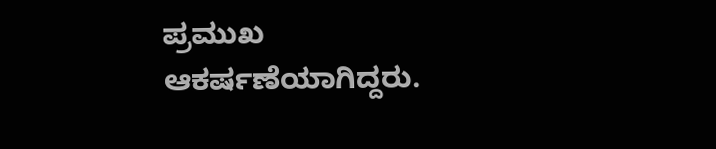ಪ್ರಮುಖ ಆಕರ್ಷಣೆಯಾಗಿದ್ದರು.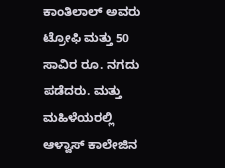ಕಾಂತಿಲಾಲ್ ಅವರು ಟ್ರೋಫಿ ಮತ್ತು 50 ಸಾವಿರ ರೂ. ನಗದು ಪಡೆದರು. ಮತ್ತು ಮಹಿಳೆಯರಲ್ಲಿ ಆಳ್ವಾಸ್ ಕಾಲೇಜಿನ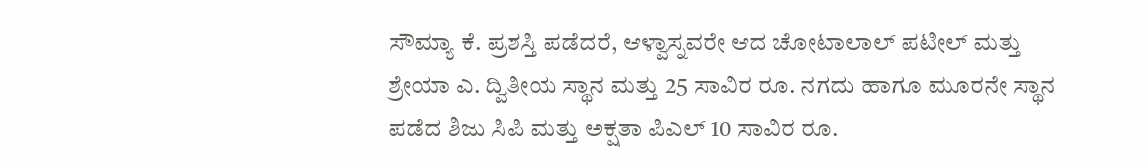ಸೌಮ್ಯಾ ಕೆ. ಪ್ರಶಸ್ತಿ ಪಡೆದರೆ, ಆಳ್ವಾಸ್ನವರೇ ಆದ ಚೋಟಾಲಾಲ್ ಪಟೀಲ್ ಮತ್ತು ಶ್ರೇಯಾ ಎ. ದ್ವಿತೀಯ ಸ್ಥಾನ ಮತ್ತು 25 ಸಾವಿರ ರೂ. ನಗದು ಹಾಗೂ ಮೂರನೇ ಸ್ಥಾನ ಪಡೆದ ಶಿಜು ಸಿಪಿ ಮತ್ತು ಅಕ್ಷತಾ ಪಿಎಲ್ 10 ಸಾವಿರ ರೂ.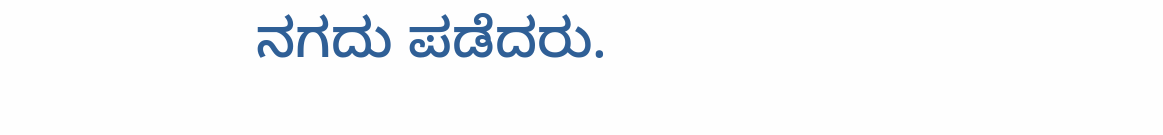ನಗದು ಪಡೆದರು.